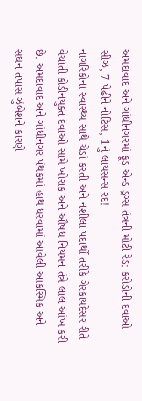અમદાવાદ અને ગાંધીનગરમાં ફૂડ એન્ડ ડ્રગ્સ તંત્રની મોટી રેડ: કરોડોની દવાઓ સીઝ, 7 પેઢીને નોટિસ, 1નું લાયસન્સ રદ!
નાગરિકોના સ્વાસ્થ્ય સાથે ચેડાં કરતી અને નશીલા પદાર્થો તરીકે ગેરકાયદેસર રીતે વેચાતી કોડીનયુક્ત દવાઓ સામે ખોરાક અને ઔષધ નિયમન તંત્રે લાલ આંખ કરી છે. અમદાવાદ અને ગાંધીનગર પંથકમાં હાથ ધરવામાં આવેલી આકસ્મિક અને સઘન તપાસ ઝુંબેશને કારણે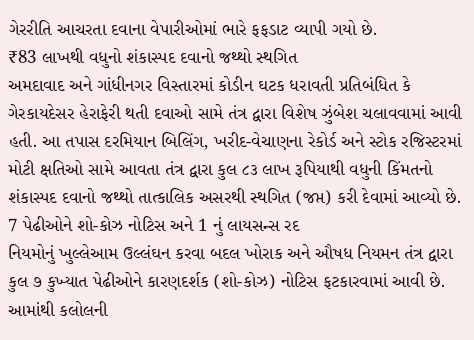ગેરરીતિ આચરતા દવાના વેપારીઓમાં ભારે ફફડાટ વ્યાપી ગયો છે.
₹83 લાખથી વધુનો શંકાસ્પદ દવાનો જથ્થો સ્થગિત
અમદાવાદ અને ગાંધીનગર વિસ્તારમાં કોડીન ઘટક ધરાવતી પ્રતિબંધિત કે ગેરકાયદેસર હેરાફેરી થતી દવાઓ સામે તંત્ર દ્વારા વિશેષ ઝુંબેશ ચલાવવામાં આવી હતી. આ તપાસ દરમિયાન બિલિંગ, ખરીદ-વેચાણના રેકોર્ડ અને સ્ટોક રજિસ્ટરમાં મોટી ક્ષતિઓ સામે આવતા તંત્ર દ્વારા કુલ ૮૩ લાખ રૂપિયાથી વધુની કિંમતનો શંકાસ્પદ દવાનો જથ્થો તાત્કાલિક અસરથી સ્થગિત (જપ્ત) કરી દેવામાં આવ્યો છે.
7 પેઢીઓને શો-કોઝ નોટિસ અને 1 નું લાયસન્સ રદ
નિયમોનું ખુલ્લેઆમ ઉલ્લંઘન કરવા બદલ ખોરાક અને ઔષધ નિયમન તંત્ર દ્વારા કુલ ૭ કુખ્યાત પેઢીઓને કારણદર્શક (શો-કોઝ) નોટિસ ફટકારવામાં આવી છે. આમાંથી કલોલની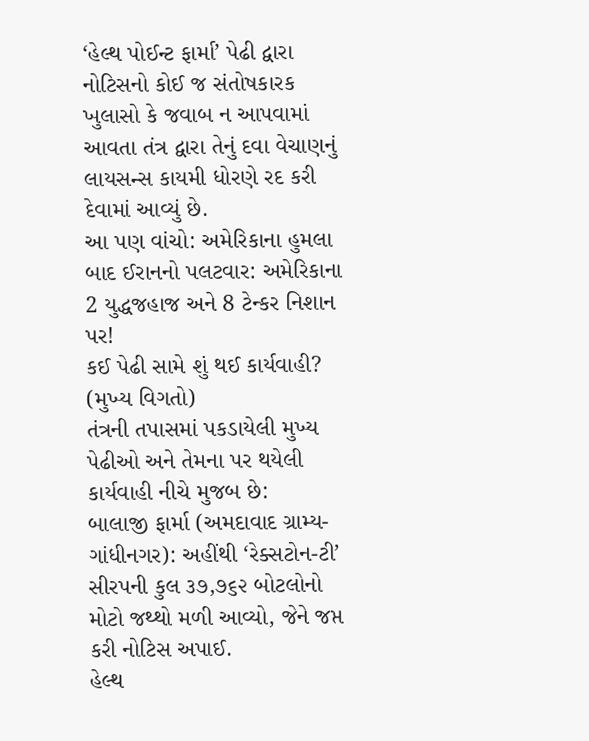‘હેલ્થ પોઈન્ટ ફાર્મા’ પેઢી દ્વારા નોટિસનો કોઈ જ સંતોષકારક ખુલાસો કે જવાબ ન આપવામાં આવતા તંત્ર દ્વારા તેનું દવા વેચાણનું લાયસન્સ કાયમી ધોરણે રદ કરી દેવામાં આવ્યું છે.
આ પણ વાંચો: અમેરિકાના હુમલા બાદ ઈરાનનો પલટવાર: અમેરિકાના 2 યુદ્ધજહાજ અને 8 ટેન્કર નિશાન પર!
કઈ પેઢી સામે શું થઈ કાર્યવાહી? (મુખ્ય વિગતો)
તંત્રની તપાસમાં પકડાયેલી મુખ્ય પેઢીઓ અને તેમના પર થયેલી કાર્યવાહી નીચે મુજબ છે:
બાલાજી ફાર્મા (અમદાવાદ ગ્રામ્ય-ગાંધીનગર): અહીંથી ‘રેક્સટોન-ટી’ સીરપની કુલ ૩૭,૭૬૨ બોટલોનો મોટો જથ્થો મળી આવ્યો, જેને જપ્ત કરી નોટિસ અપાઈ.
હેલ્થ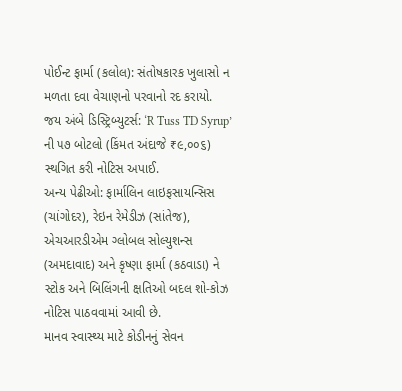પોઈન્ટ ફાર્મા (કલોલ): સંતોષકારક ખુલાસો ન મળતા દવા વેચાણનો પરવાનો રદ કરાયો.
જય અંબે ડિસ્ટ્રિબ્યુટર્સ: ‘R Tuss TD Syrup’ ની ૫૭ બોટલો (કિંમત અંદાજે ₹૯,૦૦૬) સ્થગિત કરી નોટિસ અપાઈ.
અન્ય પેઢીઓ: ફાર્માલિન લાઇફસાયન્સિસ (ચાંગોદર), રેઇન રેમેડીઝ (સાંતેજ), એચઆરડીએમ ગ્લોબલ સોલ્યુશન્સ (અમદાવાદ) અને કૃષ્ણા ફાર્મા (કઠવાડા) ને સ્ટોક અને બિલિંગની ક્ષતિઓ બદલ શો-કોઝ નોટિસ પાઠવવામાં આવી છે.
માનવ સ્વાસ્થ્ય માટે કોડીનનું સેવન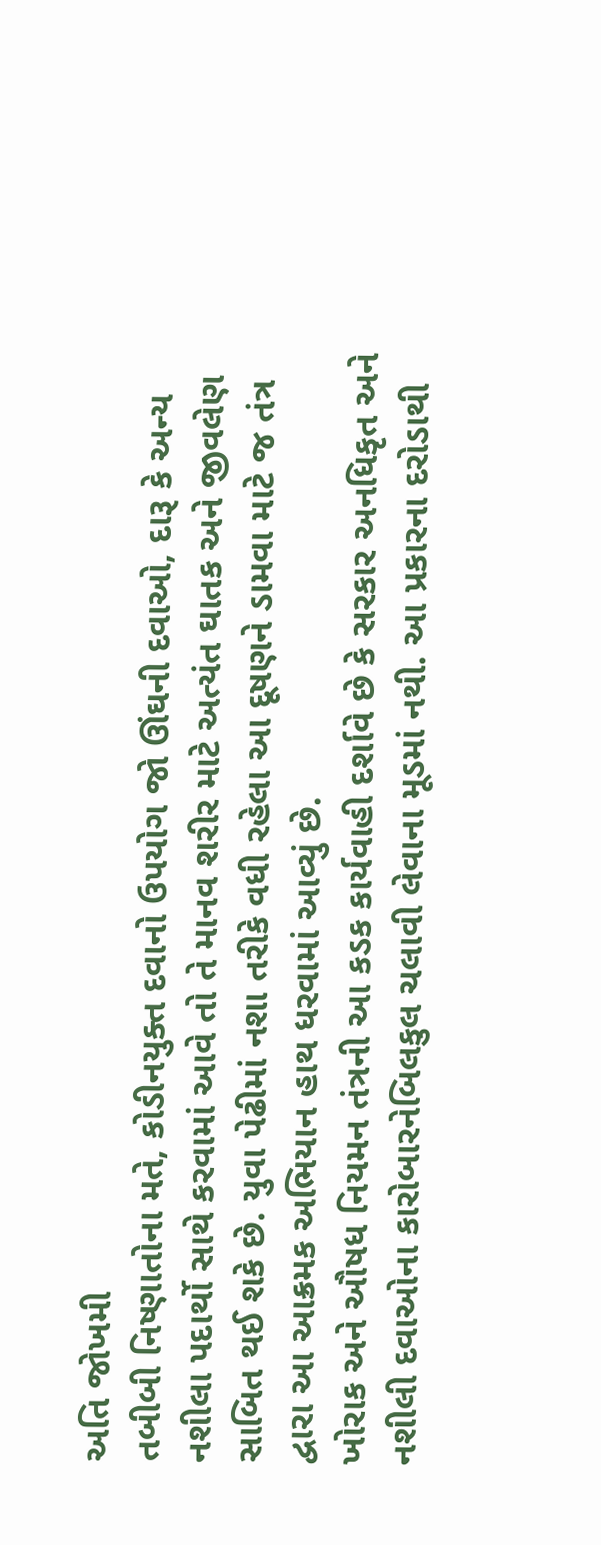અતિ જોખમી
તબીબી નિષ્ણાતોના મતે, કોડીનયુક્ત દવાનો ઉપયોગ જો ઊંઘની દવાઓ, દારૂ કે અન્ય નશીલા પદાર્થો સાથે કરવામાં આવે તો તે માનવ શરીર માટે અત્યંત ઘાતક અને જીવલેણ સાબિત થઈ શકે છે. યુવા પેઢીમાં નશા તરીકે વધી રહેલા આ દૂષણને ડામવા માટે જ તંત્ર દ્વારા આ આક્રમક અભિયાન હાથ ધરવામાં આવ્યું છે.
ખોરાક અને ઔષધ નિયમન તંત્રની આ કડક કાર્યવાહી દર્શાવે છે કે સરકાર અનધિકૃત અને નશીલી દવાઓના કારોબારનેબિલકુલ ચલાવી લેવાના મૂડમાં નથી. આ પ્રકારના દરોડાથી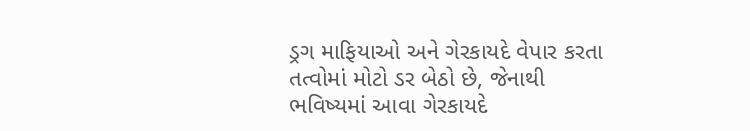ડ્રગ માફિયાઓ અને ગેરકાયદે વેપાર કરતા તત્વોમાં મોટો ડર બેઠો છે, જેનાથી ભવિષ્યમાં આવા ગેરકાયદે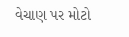વેચાણ પર મોટો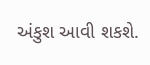અંકુશ આવી શકશે.